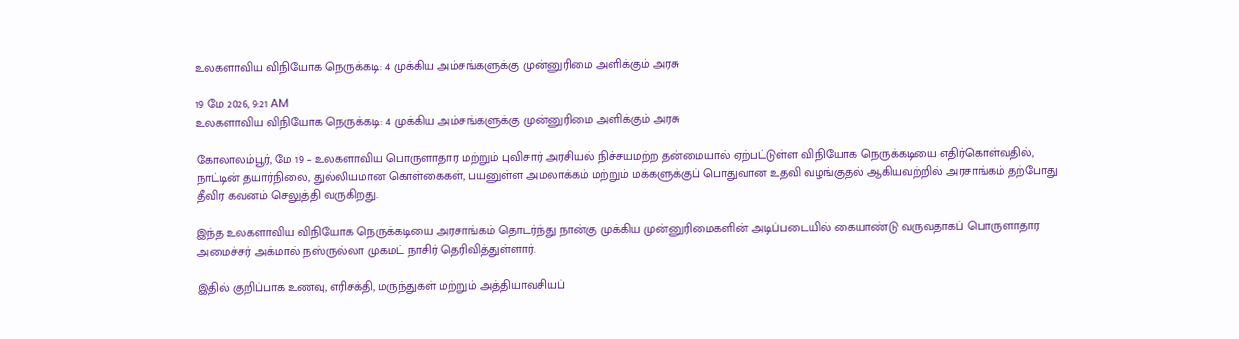உலகளாவிய விநியோக நெருக்கடி: 4 முக்கிய அம்சங்களுக்கு முன்னுரிமை அளிக்கும் அரசு

19 மே 2026, 9:21 AM
உலகளாவிய விநியோக நெருக்கடி: 4 முக்கிய அம்சங்களுக்கு முன்னுரிமை அளிக்கும் அரசு

கோலாலம்பூர், மே 19 – உலகளாவிய பொருளாதார மற்றும் புவிசார் அரசியல் நிச்சயமற்ற தன்மையால் ஏற்பட்டுள்ள விநியோக நெருக்கடியை எதிர்கொள்வதில், நாட்டின் தயார்நிலை, துல்லியமான கொள்கைகள், பயனுள்ள அமலாக்கம் மற்றும் மக்களுக்குப் பொதுவான உதவி வழங்குதல் ஆகியவற்றில் அரசாங்கம் தற்போது தீவிர கவனம் செலுத்தி வருகிறது.

இந்த உலகளாவிய விநியோக நெருக்கடியை அரசாங்கம் தொடர்ந்து நான்கு முக்கிய முன்னுரிமைகளின் அடிப்படையில் கையாண்டு வருவதாகப் பொருளாதார அமைச்சர் அக்மால் நஸ்ருல்லா முகமட் நாசிர் தெரிவித்துள்ளார்.

இதில் குறிப்பாக உணவு, எரிசக்தி, மருந்துகள் மற்றும் அத்தியாவசியப்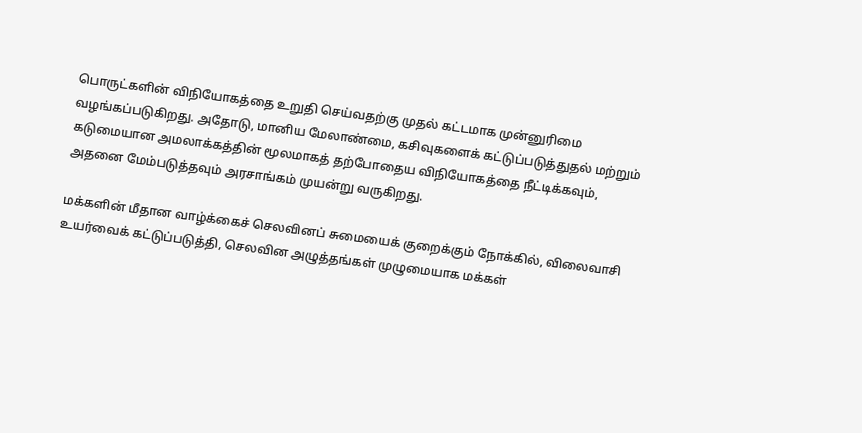பொருட்களின் விநியோகத்தை உறுதி செய்வதற்கு முதல் கட்டமாக முன்னுரிமை வழங்கப்படுகிறது. அதோடு, மானிய மேலாண்மை, கசிவுகளைக் கட்டுப்படுத்துதல் மற்றும் கடுமையான அமலாக்கத்தின் மூலமாகத் தற்போதைய விநியோகத்தை நீட்டிக்கவும், அதனை மேம்படுத்தவும் அரசாங்கம் முயன்று வருகிறது.

மக்களின் மீதான வாழ்க்கைச் செலவினப் சுமையைக் குறைக்கும் நோக்கில், விலைவாசி உயர்வைக் கட்டுப்படுத்தி, செலவின அழுத்தங்கள் முழுமையாக மக்கள்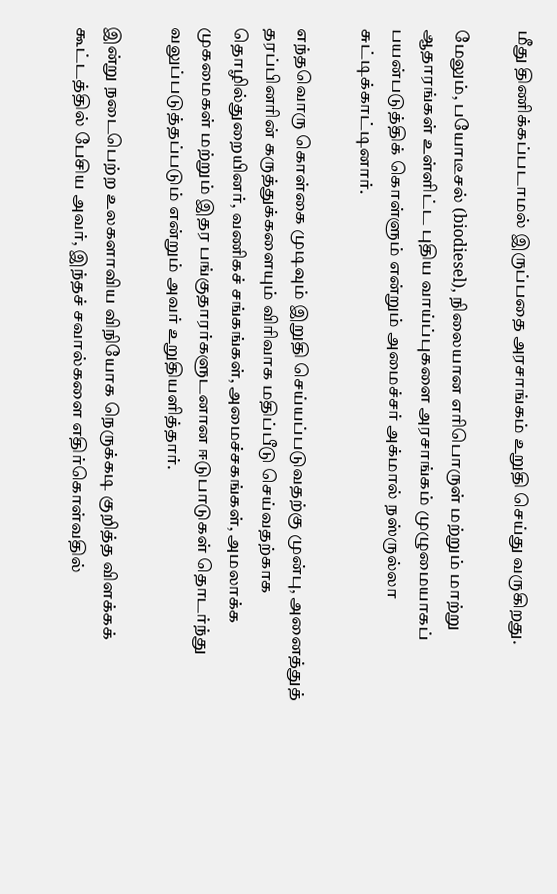மீது திணிக்கப்படாமல் இருப்பதை அரசாங்கம் உறுதி செய்து வருகிறது.

மேலும், பயோடீசல் (biodiesel), நிலையான எரிபொருள் மற்றும் மாற்று ஆதாரங்கள் உள்ளிட்ட புதிய வாய்ப்புகளை அரசாங்கம் முழுமையாகப் பயன்படுத்திக் கொள்ளும் என்றும் அமைச்சர் அக்மால் நஸ்ருல்லா சுட்டிக்காட்டினார்.

எந்தவொரு கொள்கை முடிவும் இறுதி செய்யப்படுவதற்கு முன்பு, அனைத்துத் தரப்பினரின் கருத்துக்களையும் விரிவாக மதிப்பீடு செய்வதற்காக தொழில்துறையினர், வணிகச் சங்கங்கள், அமைச்சகங்கள், அமலாக்க முகமைகள் மற்றும் இதர பங்குதாரர்களுடனான ஈடுபாடுகள் தொடர்ந்து வலுப்படுத்தப்படும் என்றும் அவர் உறுதியளித்தார்.

இன்று நடைபெற்ற உலகளாவிய விநியோக நெருக்கடி குறித்த விளக்கக் கூட்டத்தில் பேசிய அவர், இந்தச் சவால்களை எதிர்கொள்வதில்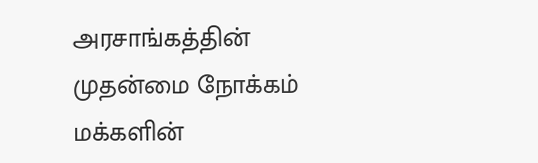அரசாங்கத்தின் முதன்மை நோக்கம் மக்களின்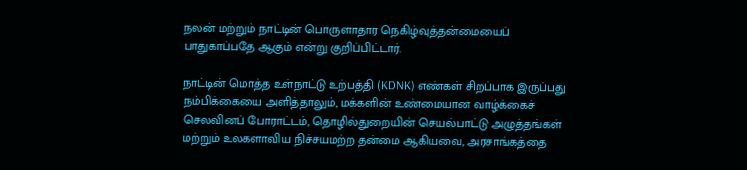நலன் மற்றும் நாட்டின் பொருளாதார நெகிழ்வுத்தன்மையைப் பாதுகாப்பதே ஆகும் என்று குறிப்பிட்டார்.

நாட்டின் மொத்த உள்நாட்டு உற்பத்தி (KDNK) எண்கள் சிறப்பாக இருப்பது நம்பிக்கையை அளித்தாலும், மக்களின் உண்மையான வாழ்க்கைச் செலவினப் போராட்டம், தொழில்துறையின் செயல்பாட்டு அழுத்தங்கள் மற்றும் உலகளாவிய நிச்சயமற்ற தன்மை ஆகியவை, அரசாங்கத்தை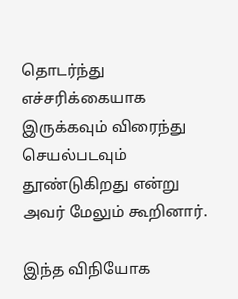தொடர்ந்து எச்சரிக்கையாக இருக்கவும் விரைந்து செயல்படவும் தூண்டுகிறது என்று அவர் மேலும் கூறினார்.

இந்த விநியோக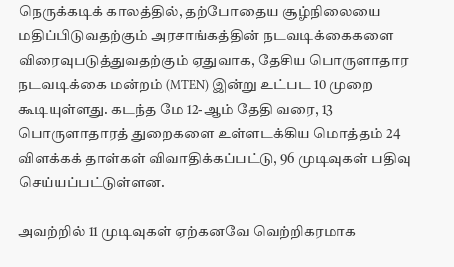நெருக்கடிக் காலத்தில், தற்போதைய சூழ்நிலையை மதிப்பிடுவதற்கும் அரசாங்கத்தின் நடவடிக்கைகளை விரைவுபடுத்துவதற்கும் ஏதுவாக, தேசிய பொருளாதார நடவடிக்கை மன்றம் (MTEN) இன்று உட்பட 10 முறை கூடியுள்ளது. கடந்த மே 12-ஆம் தேதி வரை, 13 பொருளாதாரத் துறைகளை உள்ளடக்கிய மொத்தம் 24 விளக்கக் தாள்கள் விவாதிக்கப்பட்டு, 96 முடிவுகள் பதிவு செய்யப்பட்டுள்ளன.

அவற்றில் 11 முடிவுகள் ஏற்கனவே வெற்றிகரமாக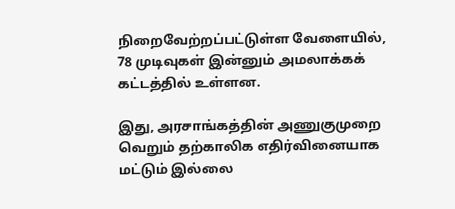நிறைவேற்றப்பட்டுள்ள வேளையில், 78 முடிவுகள் இன்னும் அமலாக்கக் கட்டத்தில் உள்ளன.

இது, அரசாங்கத்தின் அணுகுமுறை வெறும் தற்காலிக எதிர்வினையாக மட்டும் இல்லை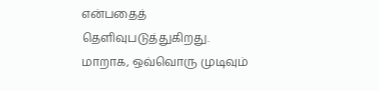என்பதைத் தெளிவுபடுத்துகிறது. மாறாக, ஒவ்வொரு முடிவும்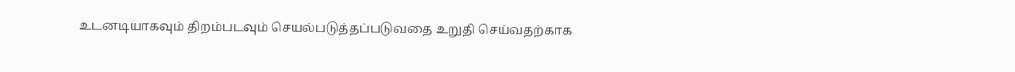உடனடியாகவும் திறம்படவும் செயல்படுத்தப்படுவதை உறுதி செய்வதற்காக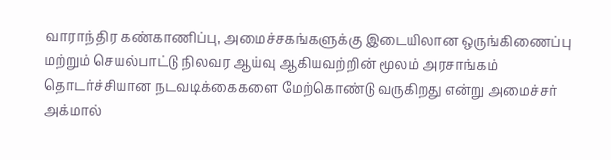வாராந்திர கண்காணிப்பு, அமைச்சகங்களுக்கு இடையிலான ஒருங்கிணைப்பு மற்றும் செயல்பாட்டு நிலவர ஆய்வு ஆகியவற்றின் மூலம் அரசாங்கம் தொடர்ச்சியான நடவடிக்கைகளை மேற்கொண்டு வருகிறது என்று அமைச்சர் அக்மால்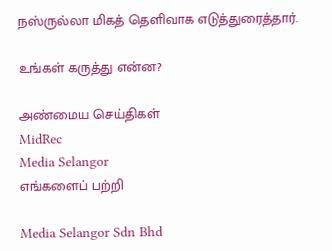நஸ்ருல்லா மிகத் தெளிவாக எடுத்துரைத்தார்.

உங்கள் கருத்து என்ன?

அண்மைய செய்திகள்
MidRec
Media Selangor
எங்களைப் பற்றி

Media Selangor Sdn Bhd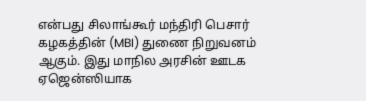என்பது சிலாங்கூர் மந்திரி பெசார் கழகத்தின் (MBI) துணை நிறுவனம் ஆகும். இது மாநில அரசின் ஊடக ஏஜென்ஸியாக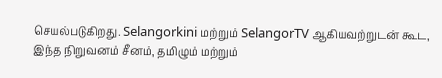செயல்படுகிறது. Selangorkini மற்றும் SelangorTV ஆகியவற்றுடன் கூட, இந்த நிறுவனம் சீனம், தமிழும் மற்றும்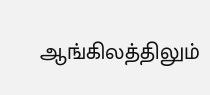ஆங்கிலத்திலும்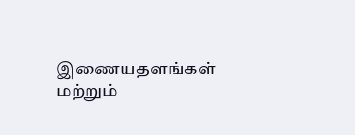இணையதளங்கள் மற்றும்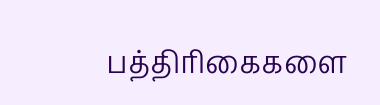பத்திரிகைகளை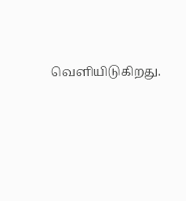வெளியிடுகிறது.